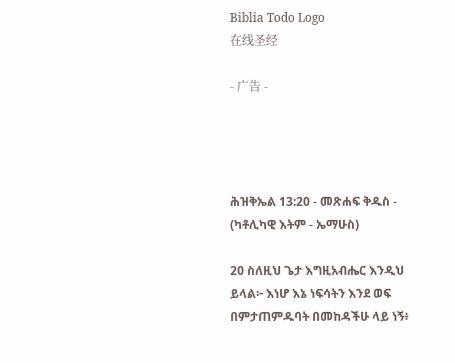Biblia Todo Logo
在线圣经

- 广告 -




ሕዝቅኤል 13:20 - መጽሐፍ ቅዱስ - (ካቶሊካዊ እትም - ኤማሁስ)

20 ስለዚህ ጌታ እግዚአብሔር እንዲህ ይላል፦ እነሆ እኔ ነፍሳትን እንደ ወፍ በምታጠምዱባት በመከዳችሁ ላይ ነኝ፥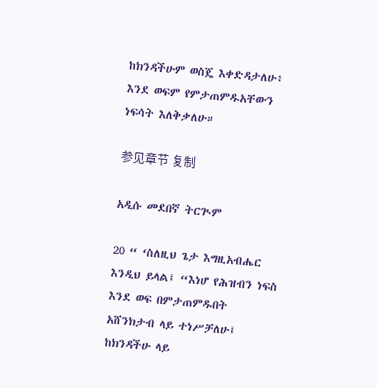ከክንዳችሁም ወስጄ እቀድዳታለሁ፥ እንደ ወፍም የምታጠምዱአቸውን ነፍሳት እለቅቃለሁ።

参见章节 复制

አዲሱ መደበኛ ትርጒም

20 “ ‘ስለዚህ ጌታ እግዚአብሔር እንዲህ ይላል፤ “እነሆ የሕዝብን ነፍስ እንደ ወፍ በምታጠምዱበት አሸንክታብ ላይ ተነሥቻለሁ፤ ከክንዳችሁ ላይ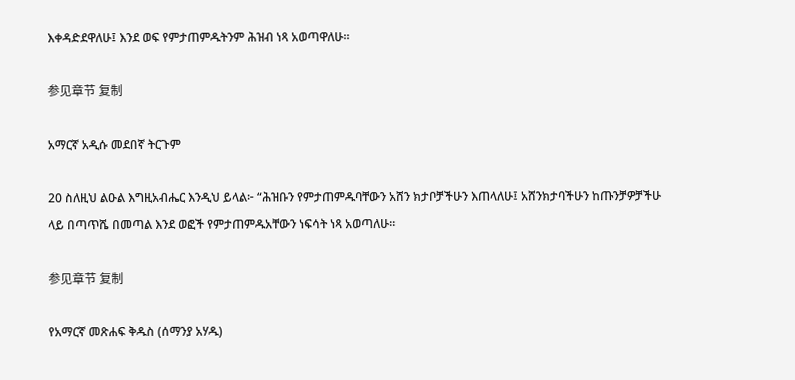እቀዳድደዋለሁ፤ እንደ ወፍ የምታጠምዱትንም ሕዝብ ነጻ አወጣዋለሁ።

参见章节 复制

አማርኛ አዲሱ መደበኛ ትርጉም

20 ስለዚህ ልዑል እግዚአብሔር እንዲህ ይላል፦ “ሕዝቡን የምታጠምዱባቸውን አሸን ክታቦቻችሁን እጠላለሁ፤ አሸንክታባችሁን ከጡንቻዎቻችሁ ላይ በጣጥሼ በመጣል እንደ ወፎች የምታጠምዱአቸውን ነፍሳት ነጻ አወጣለሁ።

参见章节 复制

የአማርኛ መጽሐፍ ቅዱስ (ሰማንያ አሃዱ)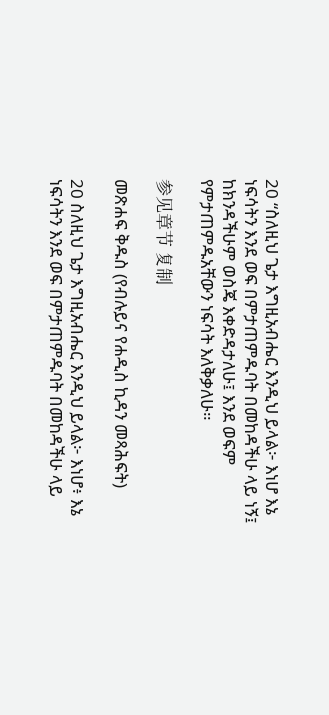20 “ስለዚህ ጌታ እግዚአብሔር እንዲህ ይላል፦ እነሆ እኔ ነፍሳትን እንደ ወፍ በምታጠምዱባት በመከዳችሁ ላይ ነኝ፤ ከክንዳችሁም ወስጄ እቀድዳታለሁ፤ እንደ ወፍም የምታጠምዱአቸውን ነፍሳት እለቅቃለሁ።

参见章节 复制

መጽሐፍ ቅዱስ (የብሉይና የሐዲስ ኪዳን መጻሕፍት)

20 ስለዚህ ጌታ እግዚአብሔር እንዲህ ይላል፦ እነሆ፥ እኔ ነፍሳትን እንደ ወፍ በምታጠምዱባት በመከዳችሁ ላይ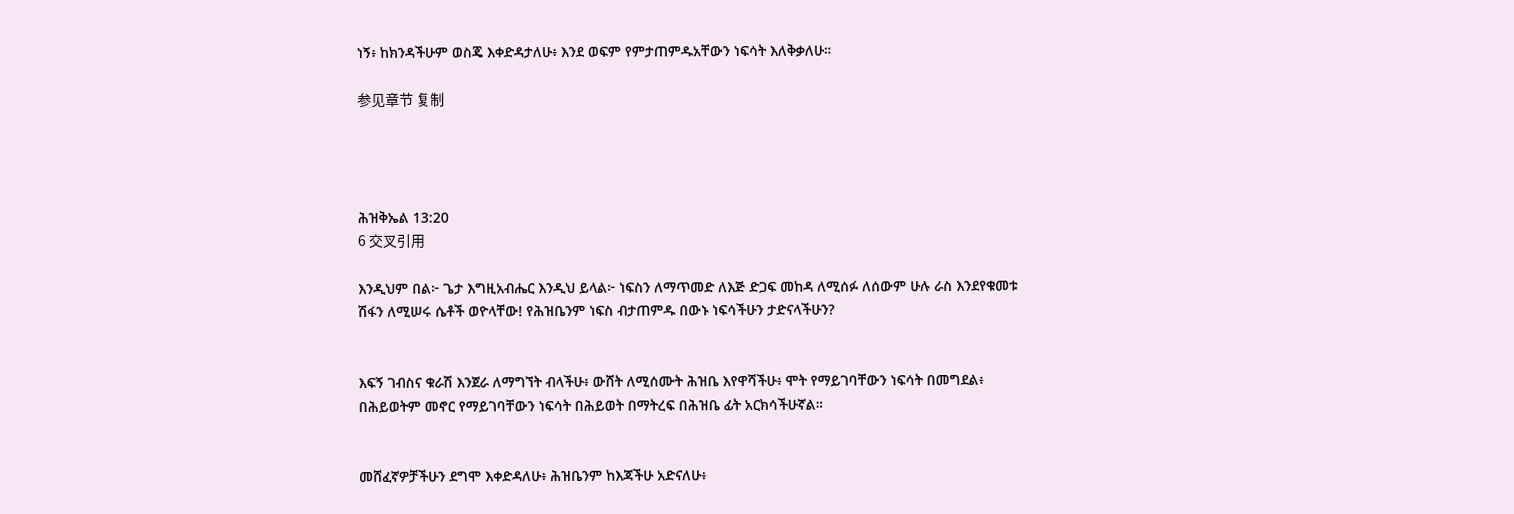ነኝ፥ ከክንዳችሁም ወስጄ እቀድዳታለሁ፥ እንደ ወፍም የምታጠምዱአቸውን ነፍሳት እለቅቃለሁ።

参见章节 复制




ሕዝቅኤል 13:20
6 交叉引用

እንዲህም በል፦ ጌታ እግዚአብሔር እንዲህ ይላል፦ ነፍስን ለማጥመድ ለእጅ ድጋፍ መከዳ ለሚሰፉ ለሰውም ሁሉ ራስ እንደየቁመቱ ሽፋን ለሚሠሩ ሴቶች ወዮላቸው! የሕዝቤንም ነፍስ ብታጠምዱ በውኑ ነፍሳችሁን ታድናላችሁን?


እፍኝ ገብስና ቁራሽ እንጀራ ለማግኘት ብላችሁ፥ ውሸት ለሚሰሙት ሕዝቤ እየዋሻችሁ፥ ሞት የማይገባቸውን ነፍሳት በመግደል፥ በሕይወትም መኖር የማይገባቸውን ነፍሳት በሕይወት በማትረፍ በሕዝቤ ፊት አርክሳችሁኛል።


መሸፈኛዎቻችሁን ደግሞ እቀድዳለሁ፥ ሕዝቤንም ከእጃችሁ አድናለሁ፥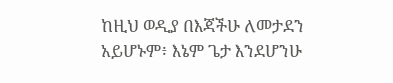ከዚህ ወዲያ በእጃችሁ ለመታደን አይሆኑም፥ እኔም ጌታ እንደሆንሁ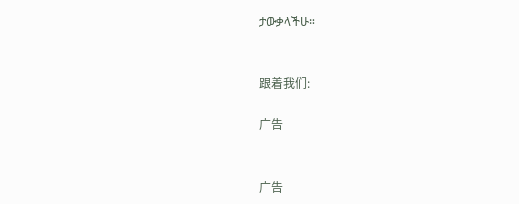ታውቃላችሁ።


跟着我们:

广告


广告